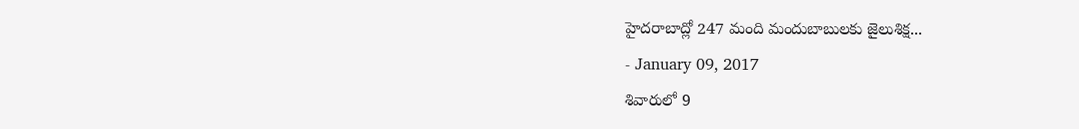హైదరాబాద్లో 247 మంది మందుబాబులకు జైలుశిక్ష...
- January 09, 2017
శివారులో 9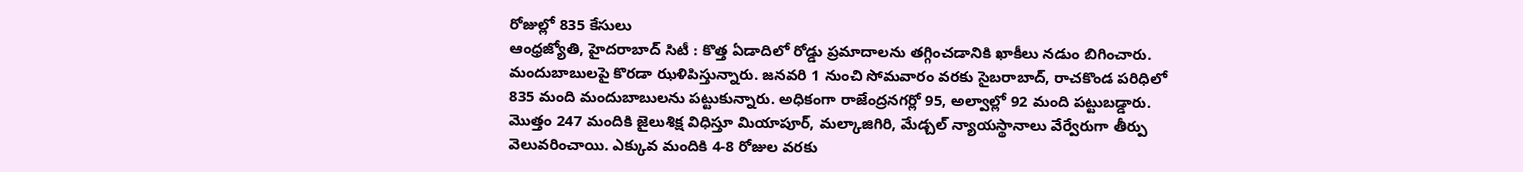రోజుల్లో 835 కేసులు
ఆంధ్రజ్యోతి, హైదరాబాద్ సిటీ : కొత్త ఏడాదిలో రోడ్డు ప్రమాదాలను తగ్గించడానికి ఖాకీలు నడుం బిగించారు. మందుబాబులపై కొరడా ఝళిపిస్తున్నారు. జనవరి 1 నుంచి సోమవారం వరకు సైబరాబాద్, రాచకొండ పరిధిలో 835 మంది మందుబాబులను పట్టుకున్నారు. అధికంగా రాజేంద్రనగర్లో 95, అల్వాల్లో 92 మంది పట్టుబడ్డారు. మొత్తం 247 మందికి జైలుశిక్ష విధిస్తూ మియాపూర్, మల్కాజిగిరి, మేడ్చల్ న్యాయస్థానాలు వేర్వేరుగా తీర్పు వెలువరించాయి. ఎక్కువ మందికి 4-8 రోజుల వరకు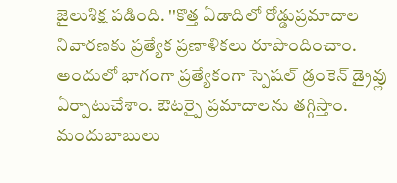జైలుశిక్ష పడింది. ''కొత్త ఏడాదిలో రోడ్డుప్రమాదాల నివారణకు ప్రత్యేక ప్రణాళికలు రూపొందించాం.
అందులో భాగంగా ప్రత్యేకంగా స్పెషల్ డ్రంకెన్ డ్రైవ్లు ఏర్పాటుచేశాం. ఔటర్పై ప్రమాదాలను తగ్గిస్తాం. మందుబాబులు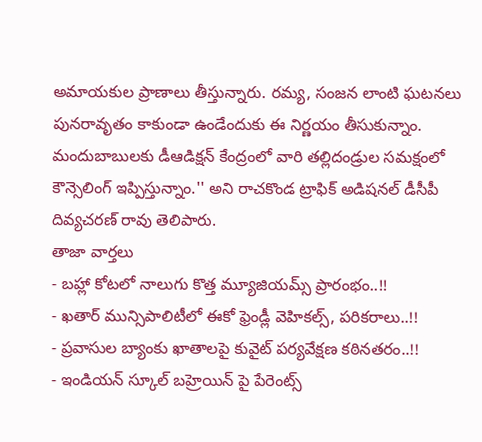అమాయకుల ప్రాణాలు తీస్తున్నారు. రమ్య, సంజన లాంటి ఘటనలు పునరావృతం కాకుండా ఉండేందుకు ఈ నిర్ణయం తీసుకున్నాం.
మందుబాబులకు డీఆడిక్షన్ కేంద్రంలో వారి తల్లిదండ్రుల సమక్షంలో కౌన్సెలింగ్ ఇప్పిస్తున్నాం.'' అని రాచకొండ ట్రాఫిక్ అడిషనల్ డీసీపీ దివ్యచరణ్ రావు తెలిపారు.
తాజా వార్తలు
- బహ్లా కోటలో నాలుగు కొత్త మ్యూజియమ్స్ ప్రారంభం..!!
- ఖతార్ మున్సిపాలిటీలో ఈకో ఫ్రెండ్లీ వెహికల్స్, పరికరాలు..!!
- ప్రవాసుల బ్యాంకు ఖాతాలపై కువైట్ పర్యవేక్షణ కఠినతరం..!!
- ఇండియన్ స్కూల్ బహ్రెయిన్ పై పేరెంట్స్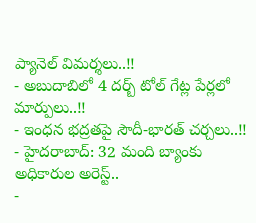ప్యానెల్ విమర్శలు..!!
- అబుదాబిలో 4 దర్బ్ టోల్ గేట్ల పేర్లలో మార్పులు..!!
- ఇంధన భద్రతపై సౌదీ-భారత్ చర్చలు..!!
- హైదరాబాద్: 32 మంది బ్యాంకు అధికారుల అరెస్ట్..
-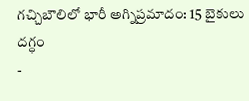గచ్చిబౌలిలో భారీ అగ్నిప్రమాదం: 15 బైకులు దగ్ధం
-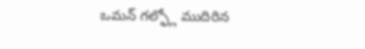ఒమన్ గల్ఫ్లో ముదిరిన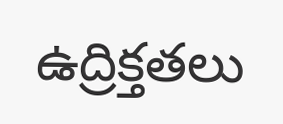ఉద్రిక్తతలు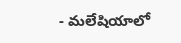- మలేషియాలో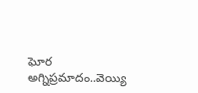ఘోర అగ్నిప్రమాదం..వెయ్యి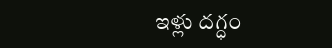ఇళ్లు దగ్ధం